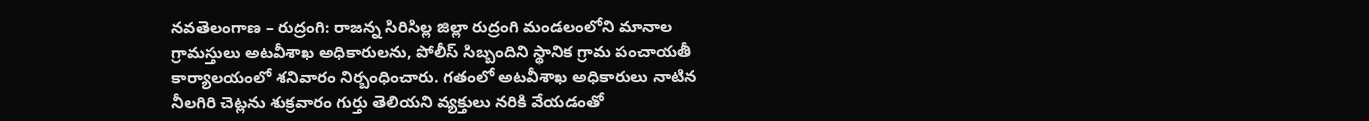నవతెలంగాణ – రుద్రంగి: రాజన్న సిరిసిల్ల జిల్లా రుద్రంగి మండలంలోని మానాల గ్రామస్తులు అటవీశాఖ అధికారులను, పోలీస్ సిబ్బందిని స్థానిక గ్రామ పంచాయతీ కార్యాలయంలో శనివారం నిర్బంధించారు. గతంలో అటవీశాఖ అధికారులు నాటిన నీలగిరి చెట్లను శుక్రవారం గుర్తు తెలియని వ్యక్తులు నరికి వేయడంతో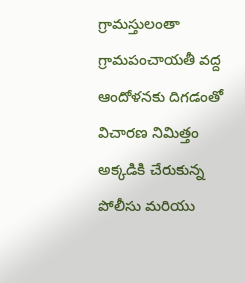గ్రామస్తులంతా గ్రామపంచాయతీ వద్ద ఆందోళనకు దిగడంతో విచారణ నిమిత్తం అక్కడికి చేరుకున్న పోలీసు మరియు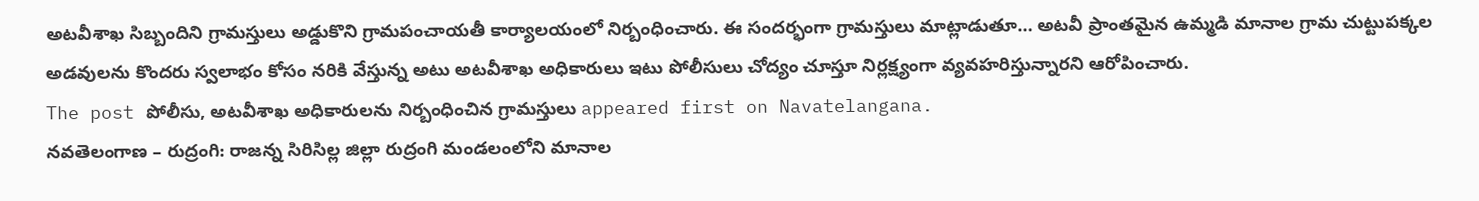అటవీశాఖ సిబ్బందిని గ్రామస్తులు అడ్డుకొని గ్రామపంచాయతీ కార్యాలయంలో నిర్బంధించారు. ఈ సందర్భంగా గ్రామస్తులు మాట్లాడుతూ… అటవీ ప్రాంతమైన ఉమ్మడి మానాల గ్రామ చుట్టుపక్కల అడవులను కొందరు స్వలాభం కోసం నరికి వేస్తున్న అటు అటవీశాఖ అధికారులు ఇటు పోలీసులు చోద్యం చూస్తూ నిర్లక్ష్యంగా వ్యవహరిస్తున్నారని ఆరోపించారు.
The post పోలీసు, అటవీశాఖ అధికారులను నిర్బంధించిన గ్రామస్తులు appeared first on Navatelangana.
నవతెలంగాణ – రుద్రంగి: రాజన్న సిరిసిల్ల జిల్లా రుద్రంగి మండలంలోని మానాల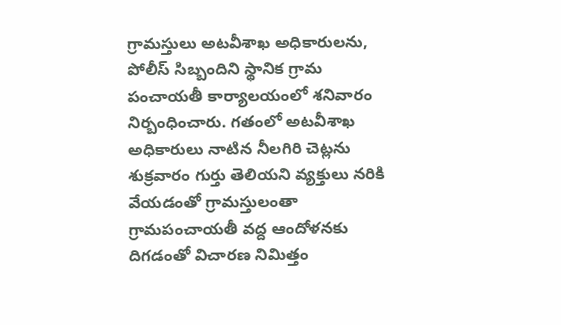గ్రామస్తులు అటవీశాఖ అధికారులను, పోలీస్ సిబ్బందిని స్థానిక గ్రామ పంచాయతీ కార్యాలయంలో శనివారం నిర్బంధించారు. గతంలో అటవీశాఖ అధికారులు నాటిన నీలగిరి చెట్లను శుక్రవారం గుర్తు తెలియని వ్యక్తులు నరికి వేయడంతో గ్రామస్తులంతా గ్రామపంచాయతీ వద్ద ఆందోళనకు దిగడంతో విచారణ నిమిత్తం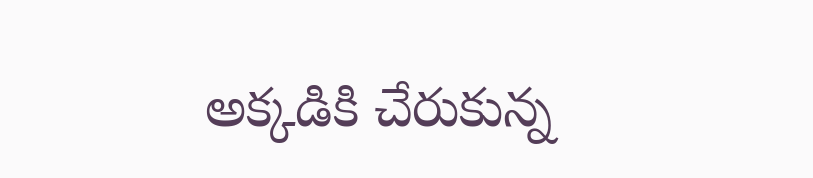అక్కడికి చేరుకున్న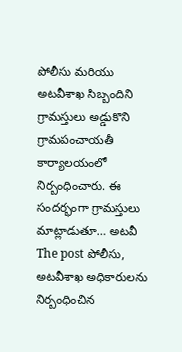పోలీసు మరియు అటవీశాఖ సిబ్బందిని గ్రామస్తులు అడ్డుకొని గ్రామపంచాయతీ కార్యాలయంలో నిర్బంధించారు. ఈ సందర్భంగా గ్రామస్తులు మాట్లాడుతూ… అటవీ
The post పోలీసు, అటవీశాఖ అధికారులను నిర్బంధించిన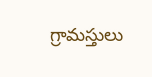గ్రామస్తులు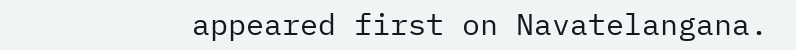appeared first on Navatelangana.